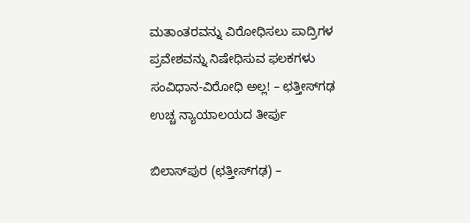ಮತಾಂತರವನ್ನು ವಿರೋಧಿಸಲು ಪಾದ್ರಿಗಳ ಪ್ರವೇಶವನ್ನು ನಿಷೇಧಿಸುವ ಫಲಕಗಳು ಸಂವಿಧಾನ-ವಿರೋಧಿ ಅಲ್ಲ! – ಛತ್ತೀಸ್‌ಗಢ ಉಚ್ಚ ನ್ಯಾಯಾಲಯದ ತೀರ್ಪು

ಬಿಲಾಸ್‌ಪುರ (ಛತ್ತೀಸ್‌ಗಢ) –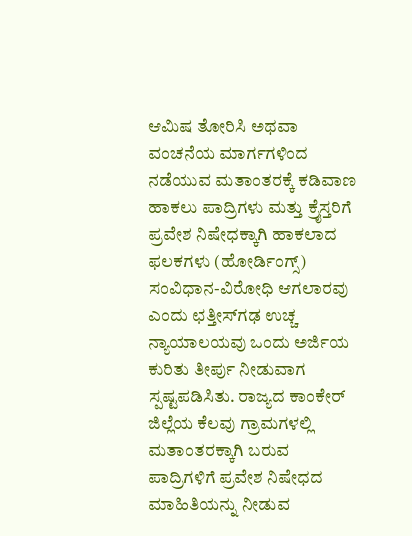ಆಮಿಷ ತೋರಿಸಿ ಅಥವಾ ವಂಚನೆಯ ಮಾರ್ಗಗಳಿಂದ ನಡೆಯುವ ಮತಾಂತರಕ್ಕೆ ಕಡಿವಾಣ ಹಾಕಲು ಪಾದ್ರಿಗಳು ಮತ್ತು ಕ್ರೈಸ್ತರಿಗೆ ಪ್ರವೇಶ ನಿಷೇಧಕ್ಕಾಗಿ ಹಾಕಲಾದ ಫಲಕಗಳು (ಹೋರ್ಡಿಂಗ್ಸ್) ಸಂವಿಧಾನ-ವಿರೋಧಿ ಆಗಲಾರವು ಎಂದು ಛತ್ತೀಸ್‌ಗಢ ಉಚ್ಚ ನ್ಯಾಯಾಲಯವು ಒಂದು ಅರ್ಜಿಯ ಕುರಿತು ತೀರ್ಪು ನೀಡುವಾಗ ಸ್ಪಷ್ಟಪಡಿಸಿತು. ರಾಜ್ಯದ ಕಾಂಕೇರ್ ಜಿಲ್ಲೆಯ ಕೆಲವು ಗ್ರಾಮಗಳಲ್ಲಿ ಮತಾಂತರಕ್ಕಾಗಿ ಬರುವ ಪಾದ್ರಿಗಳಿಗೆ ಪ್ರವೇಶ ನಿಷೇಧದ ಮಾಹಿತಿಯನ್ನು ನೀಡುವ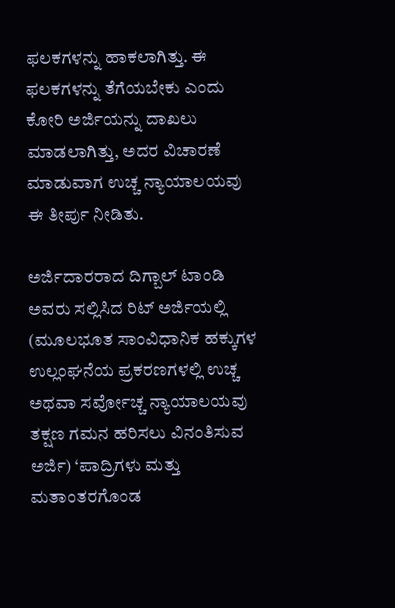ಫಲಕಗಳನ್ನು ಹಾಕಲಾಗಿತ್ತು. ಈ ಫಲಕಗಳನ್ನು ತೆಗೆಯಬೇಕು ಎಂದು ಕೋರಿ ಅರ್ಜಿಯನ್ನು ದಾಖಲು ಮಾಡಲಾಗಿತ್ತು, ಅದರ ವಿಚಾರಣೆ ಮಾಡುವಾಗ ಉಚ್ಚ ನ್ಯಾಯಾಲಯವು ಈ ತೀರ್ಪು ನೀಡಿತು.

ಅರ್ಜಿದಾರರಾದ ದಿಗ್ಬಾಲ್ ಟಾಂಡಿ ಅವರು ಸಲ್ಲಿಸಿದ ರಿಟ್ ಅರ್ಜಿಯಲ್ಲಿ (ಮೂಲಭೂತ ಸಾಂವಿಧಾನಿಕ ಹಕ್ಕುಗಳ ಉಲ್ಲಂಘನೆಯ ಪ್ರಕರಣಗಳಲ್ಲಿ ಉಚ್ಚ ಅಥವಾ ಸರ್ವೋಚ್ಚ ನ್ಯಾಯಾಲಯವು ತಕ್ಷಣ ಗಮನ ಹರಿಸಲು ವಿನಂತಿಸುವ ಅರ್ಜಿ) ‘ಪಾದ್ರಿಗಳು ಮತ್ತು ಮತಾಂತರಗೊಂಡ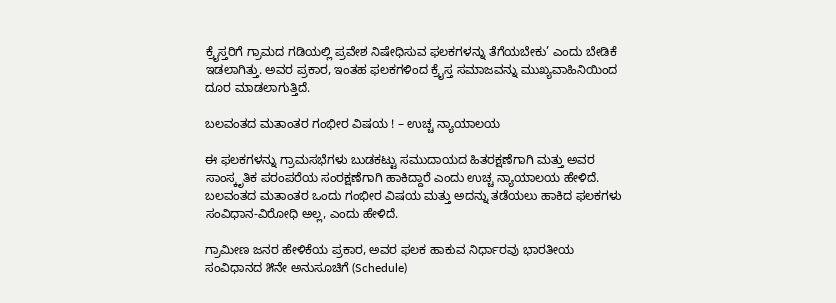ಕ್ರೈಸ್ತರಿಗೆ ಗ್ರಾಮದ ಗಡಿಯಲ್ಲಿ ಪ್ರವೇಶ ನಿಷೇಧಿಸುವ ಫಲಕಗಳನ್ನು ತೆಗೆಯಬೇಕು’ ಎಂದು ಬೇಡಿಕೆ ಇಡಲಾಗಿತ್ತು. ಅವರ ಪ್ರಕಾರ, ಇಂತಹ ಫಲಕಗಳಿಂದ ಕ್ರೈಸ್ತ ಸಮಾಜವನ್ನು ಮುಖ್ಯವಾಹಿನಿಯಿಂದ ದೂರ ಮಾಡಲಾಗುತ್ತಿದೆ.

ಬಲವಂತದ ಮತಾಂತರ ಗಂಭೀರ ವಿಷಯ ! – ಉಚ್ಚ ನ್ಯಾಯಾಲಯ

ಈ ಫಲಕಗಳನ್ನು ಗ್ರಾಮಸಭೆಗಳು ಬುಡಕಟ್ಟು ಸಮುದಾಯದ ಹಿತರಕ್ಷಣೆಗಾಗಿ ಮತ್ತು ಅವರ ಸಾಂಸ್ಕೃತಿಕ ಪರಂಪರೆಯ ಸಂರಕ್ಷಣೆಗಾಗಿ ಹಾಕಿದ್ದಾರೆ ಎಂದು ಉಚ್ಚ ನ್ಯಾಯಾಲಯ ಹೇಳಿದೆ. ಬಲವಂತದ ಮತಾಂತರ ಒಂದು ಗಂಭೀರ ವಿಷಯ ಮತ್ತು ಅದನ್ನು ತಡೆಯಲು ಹಾಕಿದ ಫಲಕಗಳು ಸಂವಿಧಾನ-ವಿರೋಧಿ ಅಲ್ಲ, ಎಂದು ಹೇಳಿದೆ.

ಗ್ರಾಮೀಣ ಜನರ ಹೇಳಿಕೆಯ ಪ್ರಕಾರ, ಅವರ ಫಲಕ ಹಾಕುವ ನಿರ್ಧಾರವು ಭಾರತೀಯ ಸಂವಿಧಾನದ ೫ನೇ ಅನುಸೂಚಿಗೆ (Schedule)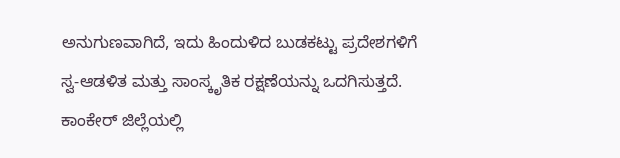ಅನುಗುಣವಾಗಿದೆ, ಇದು ಹಿಂದುಳಿದ ಬುಡಕಟ್ಟು ಪ್ರದೇಶಗಳಿಗೆ ಸ್ವ-ಆಡಳಿತ ಮತ್ತು ಸಾಂಸ್ಕೃತಿಕ ರಕ್ಷಣೆಯನ್ನು ಒದಗಿಸುತ್ತದೆ. ಕಾಂಕೇರ್ ಜಿಲ್ಲೆಯಲ್ಲಿ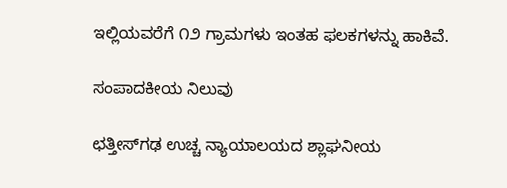ಇಲ್ಲಿಯವರೆಗೆ ೧೨ ಗ್ರಾಮಗಳು ಇಂತಹ ಫಲಕಗಳನ್ನು ಹಾಕಿವೆ.

ಸಂಪಾದಕೀಯ ನಿಲುವು

ಛತ್ತೀಸ್‌ಗಢ ಉಚ್ಚ ನ್ಯಾಯಾಲಯದ ಶ್ಲಾಘನೀಯ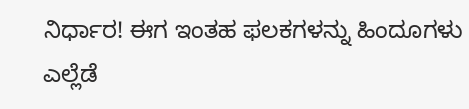ನಿರ್ಧಾರ! ಈಗ ಇಂತಹ ಫಲಕಗಳನ್ನು ಹಿಂದೂಗಳು ಎಲ್ಲೆಡೆ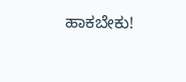ಹಾಕಬೇಕು!